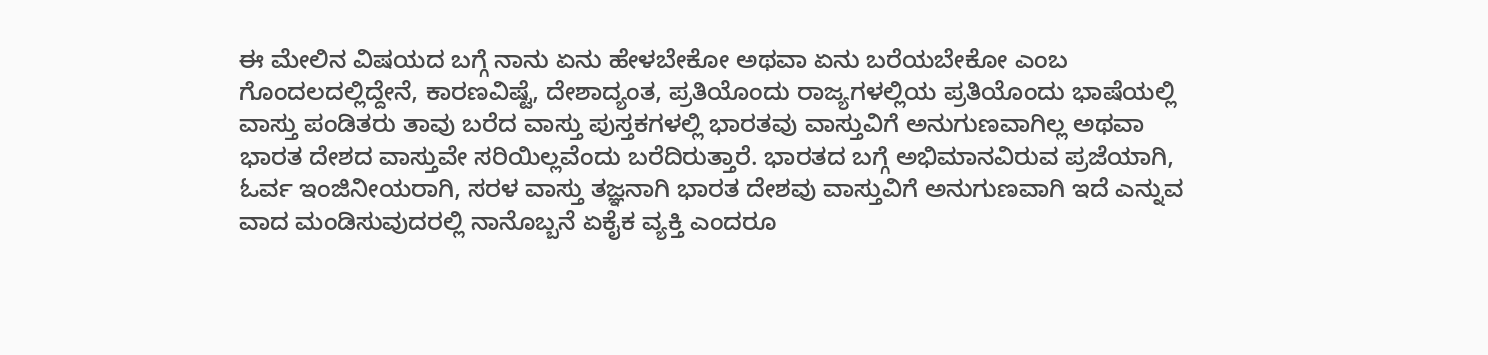ಈ ಮೇಲಿನ ವಿಷಯದ ಬಗ್ಗೆ ನಾನು ಏನು ಹೇಳಬೇಕೋ ಅಥವಾ ಏನು ಬರೆಯಬೇಕೋ ಎಂಬ ಗೊಂದಲದಲ್ಲಿದ್ದೇನೆ, ಕಾರಣವಿಷ್ಟೆ, ದೇಶಾದ್ಯಂತ, ಪ್ರತಿಯೊಂದು ರಾಜ್ಯಗಳಲ್ಲಿಯ ಪ್ರತಿಯೊಂದು ಭಾಷೆಯಲ್ಲಿ ವಾಸ್ತು ಪಂಡಿತರು ತಾವು ಬರೆದ ವಾಸ್ತು ಪುಸ್ತಕಗಳಲ್ಲಿ ಭಾರತವು ವಾಸ್ತುವಿಗೆ ಅನುಗುಣವಾಗಿಲ್ಲ ಅಥವಾ ಭಾರತ ದೇಶದ ವಾಸ್ತುವೇ ಸರಿಯಿಲ್ಲವೆಂದು ಬರೆದಿರುತ್ತಾರೆ. ಭಾರತದ ಬಗ್ಗೆ ಅಭಿಮಾನವಿರುವ ಪ್ರಜೆಯಾಗಿ, ಓರ್ವ ಇಂಜಿನೀಯರಾಗಿ, ಸರಳ ವಾಸ್ತು ತಜ್ಞನಾಗಿ ಭಾರತ ದೇಶವು ವಾಸ್ತುವಿಗೆ ಅನುಗುಣವಾಗಿ ಇದೆ ಎನ್ನುವ ವಾದ ಮಂಡಿಸುವುದರಲ್ಲಿ ನಾನೊಬ್ಬನೆ ಏಕೈಕ ವ್ಯಕ್ತಿ ಎಂದರೂ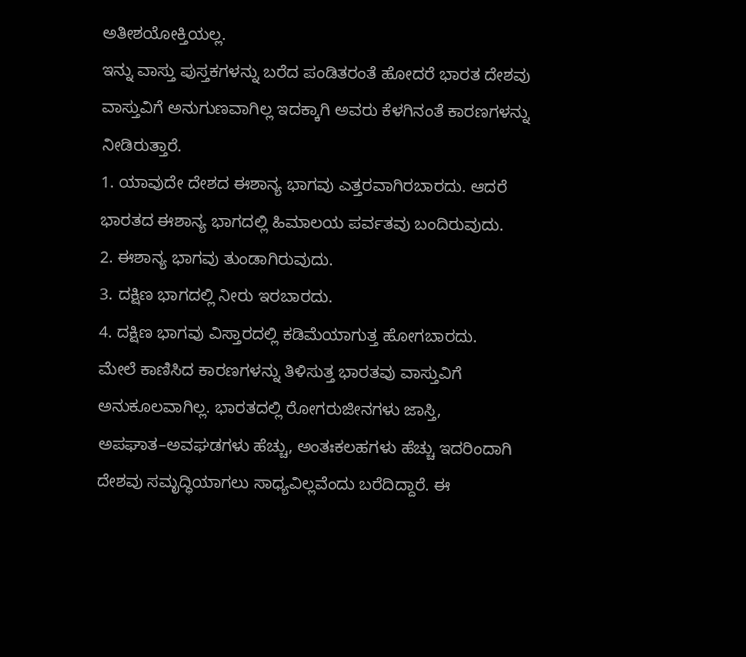ಅತೀಶಯೋಕ್ತಿಯಲ್ಲ.
ಇನ್ನು ವಾಸ್ತು ಪುಸ್ತಕಗಳನ್ನು ಬರೆದ ಪಂಡಿತರಂತೆ ಹೋದರೆ ಭಾರತ ದೇಶವು ವಾಸ್ತುವಿಗೆ ಅನುಗುಣವಾಗಿಲ್ಲ ಇದಕ್ಕಾಗಿ ಅವರು ಕೆಳಗಿನಂತೆ ಕಾರಣಗಳನ್ನು ನೀಡಿರುತ್ತಾರೆ.
1. ಯಾವುದೇ ದೇಶದ ಈಶಾನ್ಯ ಭಾಗವು ಎತ್ತರವಾಗಿರಬಾರದು. ಆದರೆ ಭಾರತದ ಈಶಾನ್ಯ ಭಾಗದಲ್ಲಿ ಹಿಮಾಲಯ ಪರ್ವತವು ಬಂದಿರುವುದು.
2. ಈಶಾನ್ಯ ಭಾಗವು ತುಂಡಾಗಿರುವುದು.
3. ದಕ್ಷಿಣ ಭಾಗದಲ್ಲಿ ನೀರು ಇರಬಾರದು.
4. ದಕ್ಷಿಣ ಭಾಗವು ವಿಸ್ತಾರದಲ್ಲಿ ಕಡಿಮೆಯಾಗುತ್ತ ಹೋಗಬಾರದು.
ಮೇಲೆ ಕಾಣಿಸಿದ ಕಾರಣಗಳನ್ನು ತಿಳಿಸುತ್ತ ಭಾರತವು ವಾಸ್ತುವಿಗೆ ಅನುಕೂಲವಾಗಿಲ್ಲ. ಭಾರತದಲ್ಲಿ ರೋಗರುಜೀನಗಳು ಜಾಸ್ತಿ, ಅಪಘಾತ–ಅವಘಡಗಳು ಹೆಚ್ಚು, ಅಂತಃಕಲಹಗಳು ಹೆಚ್ಚು ಇದರಿಂದಾಗಿ ದೇಶವು ಸಮೃದ್ಧಿಯಾಗಲು ಸಾಧ್ಯವಿಲ್ಲವೆಂದು ಬರೆದಿದ್ದಾರೆ. ಈ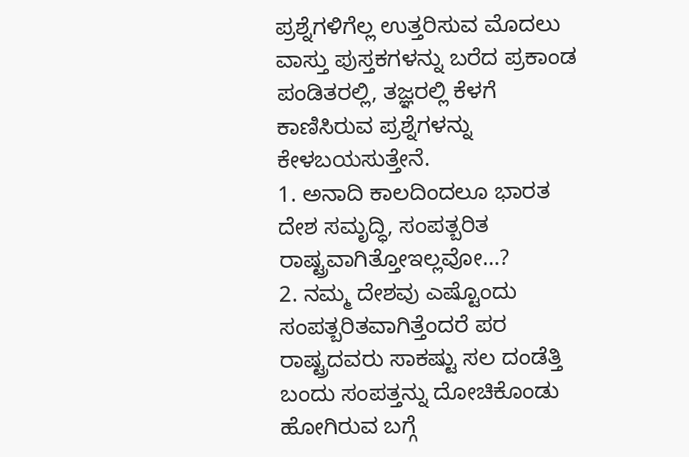ಪ್ರಶ್ನೆಗಳಿಗೆಲ್ಲ ಉತ್ತರಿಸುವ ಮೊದಲು ವಾಸ್ತು ಪುಸ್ತಕಗಳನ್ನು ಬರೆದ ಪ್ರಕಾಂಡ ಪಂಡಿತರಲ್ಲಿ, ತಜ್ಞರಲ್ಲಿ ಕೆಳಗೆ ಕಾಣಿಸಿರುವ ಪ್ರಶ್ನೆಗಳನ್ನು ಕೇಳಬಯಸುತ್ತೇನೆ.
1. ಅನಾದಿ ಕಾಲದಿಂದಲೂ ಭಾರತ ದೇಶ ಸಮೃದ್ಧಿ, ಸಂಪತ್ಬರಿತ ರಾಷ್ಟ್ರವಾಗಿತ್ತೋಇಲ್ಲವೋ…?
2. ನಮ್ಮ ದೇಶವು ಎಷ್ಟೊಂದು ಸಂಪತ್ಬರಿತವಾಗಿತ್ತೆಂದರೆ ಪರ ರಾಷ್ಟ್ರದವರು ಸಾಕಷ್ಟು ಸಲ ದಂಡೆತ್ತಿ ಬಂದು ಸಂಪತ್ತನ್ನು ದೋಚಿಕೊಂಡು ಹೋಗಿರುವ ಬಗ್ಗೆ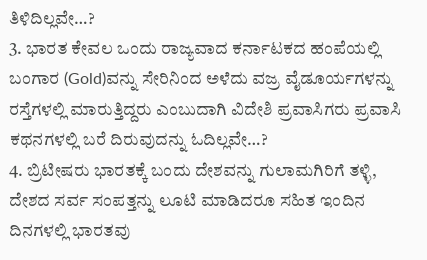ತಿಳಿದಿಲ್ಲವೇ…?
3. ಭಾರತ ಕೇವಲ ಒಂದು ರಾಜ್ಯವಾದ ಕರ್ನಾಟಕದ ಹಂಪೆಯಲ್ಲಿ ಬಂಗಾರ (Gold)ವನ್ನು ಸೇರಿನಿಂದ ಅಳೆದು ವಜ್ರ ವೈಡೂರ್ಯಗಳನ್ನು ರಸ್ತೆಗಳಲ್ಲಿ ಮಾರುತ್ತಿದ್ದರು ಎಂಬುದಾಗಿ ವಿದೇಶಿ ಪ್ರವಾಸಿಗರು ಪ್ರವಾಸಿ ಕಥನಗಳಲ್ಲಿ ಬರೆ ದಿರುವುದನ್ನು ಓದಿಲ್ಲವೇ…?
4. ಬ್ರಿಟೀಷರು ಭಾರತಕ್ಕೆ ಬಂದು ದೇಶವನ್ನು ಗುಲಾಮಗಿರಿಗೆ ತಳ್ಳಿ, ದೇಶದ ಸರ್ವ ಸಂಪತ್ತನ್ನು ಲೂಟಿ ಮಾಡಿದರೂ ಸಹಿತ ಇಂದಿನ ದಿನಗಳಲ್ಲಿ ಭಾರತವು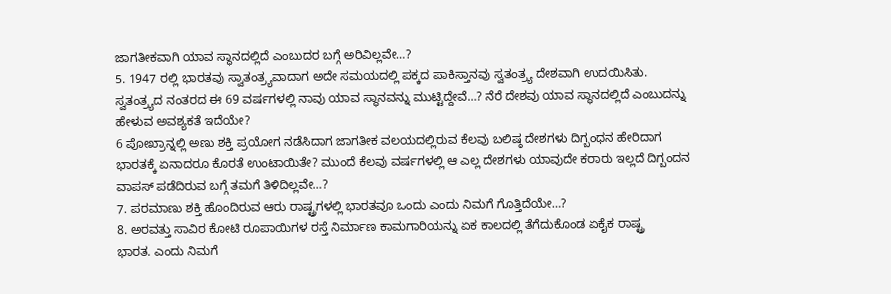ಜಾಗತೀಕವಾಗಿ ಯಾವ ಸ್ಥಾನದಲ್ಲಿದೆ ಎಂಬುದರ ಬಗ್ಗೆ ಅರಿವಿಲ್ಲವೇ…?
5. 1947 ರಲ್ಲಿ ಭಾರತವು ಸ್ವಾತಂತ್ರ್ಯವಾದಾಗ ಅದೇ ಸಮಯದಲ್ಲಿ ಪಕ್ಕದ ಪಾಕಿಸ್ತಾನವು ಸ್ವತಂತ್ರ್ಯ ದೇಶವಾಗಿ ಉದಯಿಸಿತು. ಸ್ವತಂತ್ರ್ಯದ ನಂತರದ ಈ 69 ವರ್ಷಗಳಲ್ಲಿ ನಾವು ಯಾವ ಸ್ಥಾನವನ್ನು ಮುಟ್ಟಿದ್ದೇವೆ…? ನೆರೆ ದೇಶವು ಯಾವ ಸ್ಥಾನದಲ್ಲಿದೆ ಎಂಬುದನ್ನು ಹೇಳುವ ಅವಶ್ಯಕತೆ ಇದೆಯೇ?
6 ಪೋಖ್ರಾನ್ನಲ್ಲಿ ಅಣು ಶಕ್ತಿ ಪ್ರಯೋಗ ನಡೆಸಿದಾಗ ಜಾಗತೀಕ ವಲಯದಲ್ಲಿರುವ ಕೆಲವು ಬಲಿಷ್ಠ ದೇಶಗಳು ದಿಗ್ಬಂಧನ ಹೇರಿದಾಗ ಭಾರತಕ್ಕೆ ಏನಾದರೂ ಕೊರತೆ ಉಂಟಾಯಿತೇ? ಮುಂದೆ ಕೆಲವು ವರ್ಷಗಳಲ್ಲಿ ಆ ಎಲ್ಲ ದೇಶಗಳು ಯಾವುದೇ ಕರಾರು ಇಲ್ಲದೆ ದಿಗ್ಬಂದನ ವಾಪಸ್ ಪಡೆದಿರುವ ಬಗ್ಗೆ ತಮಗೆ ತಿಳಿದಿಲ್ಲವೇ…?
7. ಪರಮಾಣು ಶಕ್ತಿ ಹೊಂದಿರುವ ಆರು ರಾಷ್ಟ್ರಗಳಲ್ಲಿ ಭಾರತವೂ ಒಂದು ಎಂದು ನಿಮಗೆ ಗೊತ್ತಿದೆಯೇ…?
8. ಅರವತ್ತು ಸಾವಿರ ಕೋಟಿ ರೂಪಾಯಿಗಳ ರಸ್ತೆ ನಿರ್ಮಾಣ ಕಾಮಗಾರಿಯನ್ನು ಏಕ ಕಾಲದಲ್ಲಿ ತೆಗೆದುಕೊಂಡ ಏಕೈಕ ರಾಷ್ಟ್ರ
ಭಾರತ. ಎಂದು ನಿಮಗೆ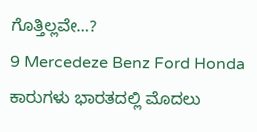ಗೊತ್ತಿಲ್ಲವೇ…?
9 Mercedeze Benz Ford Honda ಕಾರುಗಳು ಭಾರತದಲ್ಲಿ ಮೊದಲು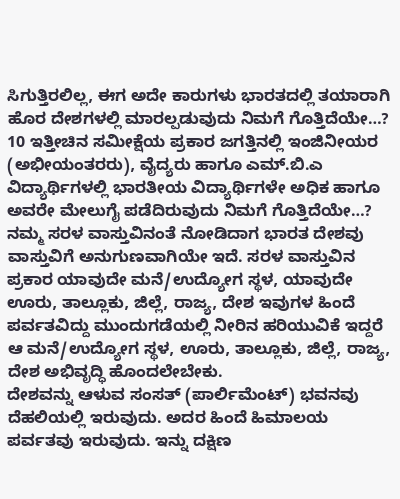ಸಿಗುತ್ತಿರಲಿಲ್ಲ, ಈಗ ಅದೇ ಕಾರುಗಳು ಭಾರತದಲ್ಲಿ ತಯಾರಾಗಿ ಹೊರ ದೇಶಗಳಲ್ಲಿ ಮಾರಲ್ಪಡುವುದು ನಿಮಗೆ ಗೊತ್ತಿದೆಯೇ…?
10 ಇತ್ತೀಚಿನ ಸಮೀಕ್ಷೆಯ ಪ್ರಕಾರ ಜಗತ್ತಿನಲ್ಲಿ ಇಂಜಿನೀಯರ (ಅಭೀಯಂತರರು), ವೈದ್ಯರು ಹಾಗೂ ಎಮ್.ಬಿ.ಎ ವಿದ್ಯಾರ್ಥಿಗಳಲ್ಲಿ ಭಾರತೀಯ ವಿದ್ಯಾರ್ಥಿಗಳೇ ಅಧಿಕ ಹಾಗೂ ಅವರೇ ಮೇಲುಗೈ ಪಡೆದಿರುವುದು ನಿಮಗೆ ಗೊತ್ತಿದೆಯೇ…?
ನಮ್ಮ ಸರಳ ವಾಸ್ತುವಿನಂತೆ ನೋಡಿದಾಗ ಭಾರತ ದೇಶವು ವಾಸ್ತುವಿಗೆ ಅನುಗುಣವಾಗಿಯೇ ಇದೆ. ಸರಳ ವಾಸ್ತುವಿನ ಪ್ರಕಾರ ಯಾವುದೇ ಮನೆ/ಉದ್ಯೋಗ ಸ್ಥಳ, ಯಾವುದೇ ಊರು, ತಾಲ್ಲೂಕು, ಜಿಲ್ಲೆ, ರಾಜ್ಯ, ದೇಶ ಇವುಗಳ ಹಿಂದೆ ಪರ್ವತವಿದ್ದು ಮುಂದುಗಡೆಯಲ್ಲಿ ನೀರಿನ ಹರಿಯುವಿಕೆ ಇದ್ದರೆ ಆ ಮನೆ/ಉದ್ಯೋಗ ಸ್ಥಳ, ಊರು, ತಾಲ್ಲೂಕು, ಜಿಲ್ಲೆ, ರಾಜ್ಯ, ದೇಶ ಅಭಿವೃದ್ಧಿ ಹೊಂದಲೇಬೇಕು.
ದೇಶವನ್ನು ಆಳುವ ಸಂಸತ್ (ಪಾರ್ಲಿಮೆಂಟ್) ಭವನವು ದೆಹಲಿಯಲ್ಲಿ ಇರುವುದು. ಅದರ ಹಿಂದೆ ಹಿಮಾಲಯ ಪರ್ವತವು ಇರುವುದು. ಇನ್ನು ದಕ್ಷಿಣ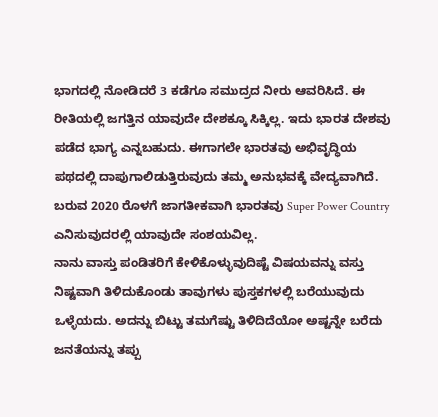ಭಾಗದಲ್ಲಿ ನೋಡಿದರೆ 3 ಕಡೆಗೂ ಸಮುದ್ರದ ನೀರು ಆವರಿಸಿದೆ. ಈ ರೀತಿಯಲ್ಲಿ ಜಗತ್ತಿನ ಯಾವುದೇ ದೇಶಕ್ಕೂ ಸಿಕ್ಕಿಲ್ಲ. ಇದು ಭಾರತ ದೇಶವು ಪಡೆದ ಭಾಗ್ಯ ಎನ್ನಬಹುದು. ಈಗಾಗಲೇ ಭಾರತವು ಅಭಿವೃದ್ಧಿಯ ಪಥದಲ್ಲಿ ದಾಪುಗಾಲಿಡುತ್ತಿರುವುದು ತಮ್ಮ ಅನುಭವಕ್ಕೆ ವೇದ್ಯವಾಗಿದೆ. ಬರುವ 2020 ರೊಳಗೆ ಜಾಗತೀಕವಾಗಿ ಭಾರತವು Super Power Country ಎನಿಸುವುದರಲ್ಲಿ ಯಾವುದೇ ಸಂಶಯವಿಲ್ಲ.
ನಾನು ವಾಸ್ತು ಪಂಡಿತರಿಗೆ ಕೇಳಿಕೊಳ್ಳುವುದಿಷ್ಟೆ ವಿಷಯವನ್ನು ವಸ್ತು ನಿಷ್ಟವಾಗಿ ತಿಳಿದುಕೊಂಡು ತಾವುಗಳು ಪುಸ್ತಕಗಳಲ್ಲಿ ಬರೆಯುವುದು ಒಳ್ಳೆಯದು. ಅದನ್ನು ಬಿಟ್ಟು ತಮಗೆಷ್ಟು ತಿಳಿದಿದೆಯೋ ಅಷ್ಟನ್ನೇ ಬರೆದು ಜನತೆಯನ್ನು ತಪ್ಪು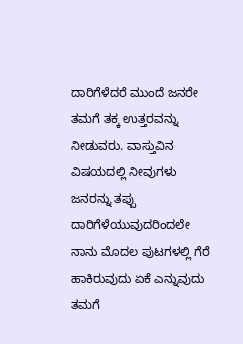ದಾರಿಗೆಳೆದರೆ ಮುಂದೆ ಜನರೇ ತಮಗೆ ತಕ್ಕ ಉತ್ತರವನ್ನು ನೀಡುವರು. ವಾಸ್ತುವಿನ ವಿಷಯದಲ್ಲಿ ನೀವುಗಳು ಜನರನ್ನು ತಪ್ಪು ದಾರಿಗೆಳೆಯುವುದರಿಂದಲೇ ನಾನು ಮೊದಲ ಪುಟಗಳಲ್ಲಿ ಗೆರೆ ಹಾಕಿರುವುದು ಏಕೆ ಎನ್ನುವುದು ತಮಗೆ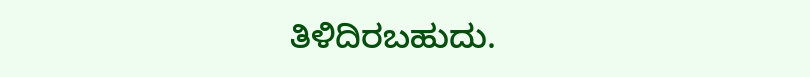ತಿಳಿದಿರಬಹುದು.